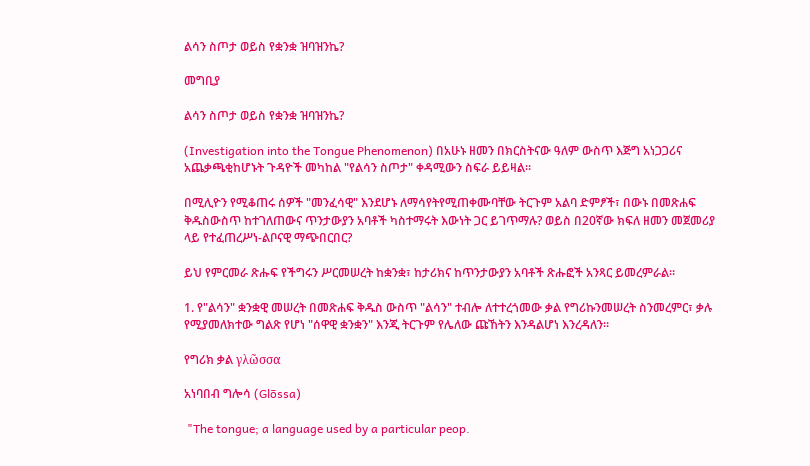ልሳን ስጦታ ወይስ የቋንቋ ዝባዝንኬ?

መግቢያ

ልሳን ስጦታ ወይስ የቋንቋ ዝባዝንኬ?

(Investigation into the Tongue Phenomenon) በአሁኑ ዘመን በክርስትናው ዓለም ውስጥ እጅግ አነጋጋሪና አጨቃጫቂከሆኑት ጉዳዮች መካከል "የልሳን ስጦታ" ቀዳሚውን ስፍራ ይይዛል።

በሚሊዮን የሚቆጠሩ ሰዎች "መንፈሳዊ" እንደሆኑ ለማሳየትየሚጠቀሙባቸው ትርጉም አልባ ድምፆች፣ በውኑ በመጽሐፍ ቅዱስውስጥ ከተገለጠውና ጥንታውያን አባቶች ካስተማሩት እውነት ጋር ይገጥማሉ? ወይስ በ20ኛው ክፍለ ዘመን መጀመሪያ ላይ የተፈጠረሥነ-ልቦናዊ ማጭበርበር?

ይህ የምርመራ ጽሑፍ የችግሩን ሥርመሠረት ከቋንቋ፣ ከታሪክና ከጥንታውያን አባቶች ጽሑፎች አንጻር ይመረምራል።

1. የ"ልሳን" ቋንቋዊ መሠረት በመጽሐፍ ቅዱስ ውስጥ "ልሳን" ተብሎ ለተተረጎመው ቃል የግሪኩንመሠረት ስንመረምር፣ ቃሉ የሚያመለክተው ግልጽ የሆነ "ሰዋዊ ቋንቋን" እንጂ ትርጉም የሌለው ጩኸትን እንዳልሆነ እንረዳለን።

የግሪክ ቃል γλῶσσα

አነባበብ ግሎሳ (Glōssa)

 "The tongue; a language used by a particular peop.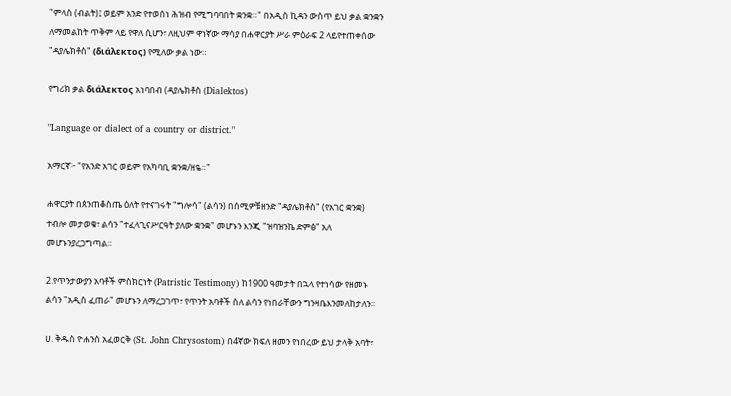"ምላስ (ብልት)፤ ወይም አንድ የተወሰነ ሕዝብ የሚግባባበት ቋንቋ።" በአዲስ ኪዳን ውስጥ ይህ ቃል ቋንቋን ለማመልከት ጥቅም ላይ የዋለ ሲሆን፣ ለዚህም ዋነኛው ማሳያ በሐዋርያት ሥራ ምዕራፍ 2 ላይየተጠቀሰው "ዳያሌክቶስ" (διάλεκτος) የሚለው ቃል ነው።

የግሪክ ቃል διάλεκτος አነባበብ (ዳያሌክቶስ (Dialektos)

"Language or dialect of a country or district."

አማርኛ፦ "የአንድ አገር ወይም የአካባቢ ቋንቋ/ዘዬ።"

ሐዋርያት በጰንጠቆስጤ ዕለት የተናገሩት "ግሎሳ" (ልሳን) በሰሚዎቹዘንድ "ዳያሌክቶስ" (የአገር ቋንቋ) ተብሎ መታወቁ፣ ልሳን "ተፈላጊናሥርዓት ያለው ቋንቋ" መሆኑን እንጂ "ዝባዝንኬ ድምፅ" አለ መሆኑንያረጋግጣል።

2.የጥንታውያን አባቶች ምስክርነት (Patristic Testimony) ከ1900 ዓመታት በኋላ የተነሳው የዘመኑ ልሳን "አዲስ ፈጠራ" መሆኑን ለማረጋገጥ፣ የጥንት አባቶች ስለ ልሳን የነበራቸውን ግንዛቤእንመለከታለን።

ሀ. ቅዱስ ዮሐንስ አፈወርቅ (St. John Chrysostom) በ4ኛው ክፍለ ዘመን የነበረው ይህ ታላቅ አባት፣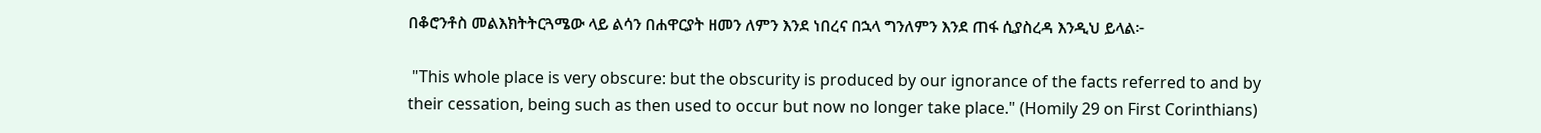በቆሮንቶስ መልእክትትርጓሜው ላይ ልሳን በሐዋርያት ዘመን ለምን እንደ ነበረና በኋላ ግንለምን እንደ ጠፋ ሲያስረዳ እንዲህ ይላል፦

 "This whole place is very obscure: but the obscurity is produced by our ignorance of the facts referred to and by their cessation, being such as then used to occur but now no longer take place." (Homily 29 on First Corinthians)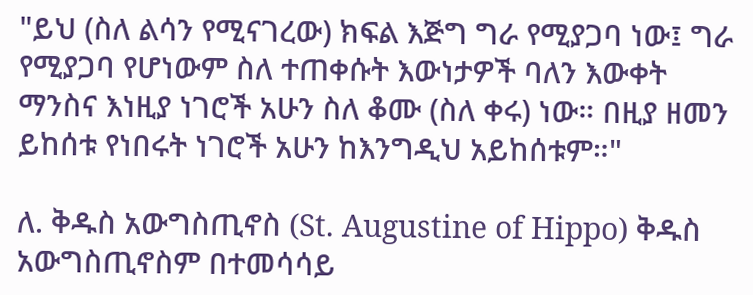"ይህ (ስለ ልሳን የሚናገረው) ክፍል እጅግ ግራ የሚያጋባ ነው፤ ግራ የሚያጋባ የሆነውም ስለ ተጠቀሱት እውነታዎች ባለን እውቀት ማንስና እነዚያ ነገሮች አሁን ስለ ቆሙ (ስለ ቀሩ) ነው። በዚያ ዘመን ይከሰቱ የነበሩት ነገሮች አሁን ከእንግዲህ አይከሰቱም።"

ለ. ቅዱስ አውግስጢኖስ (St. Augustine of Hippo) ቅዱስ አውግስጢኖስም በተመሳሳይ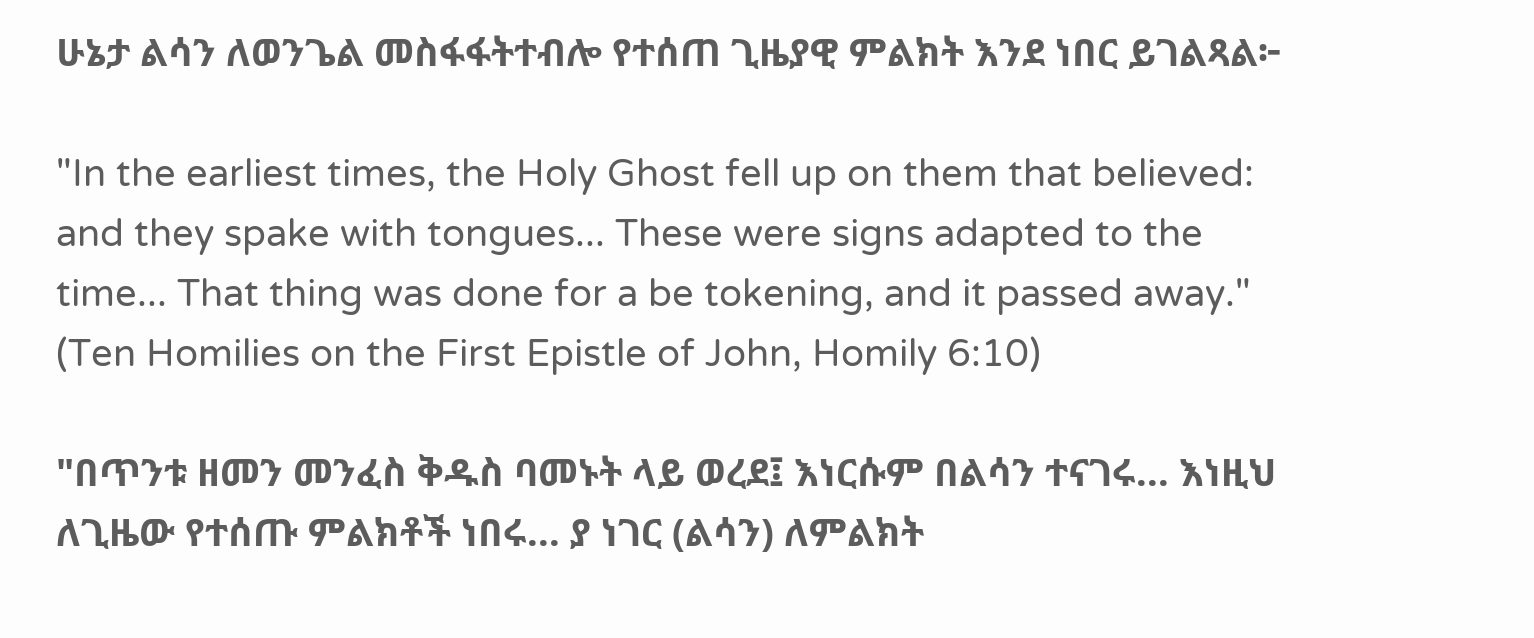ሁኔታ ልሳን ለወንጌል መስፋፋትተብሎ የተሰጠ ጊዜያዊ ምልክት እንደ ነበር ይገልጻል፦

"In the earliest times, the Holy Ghost fell up on them that believed: and they spake with tongues... These were signs adapted to the time... That thing was done for a be tokening, and it passed away." (Ten Homilies on the First Epistle of John, Homily 6:10)

"በጥንቱ ዘመን መንፈስ ቅዱስ ባመኑት ላይ ወረደ፤ እነርሱም በልሳን ተናገሩ... እነዚህ ለጊዜው የተሰጡ ምልክቶች ነበሩ... ያ ነገር (ልሳን) ለምልክት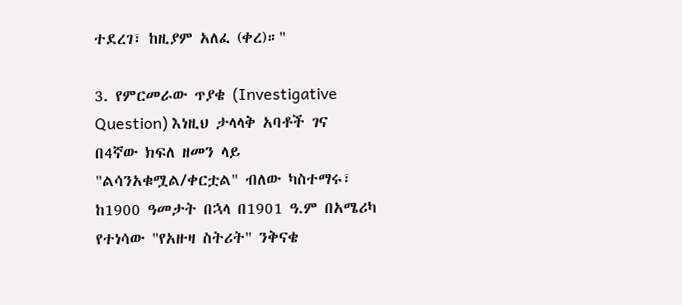ተደረገ፣ ከዚያም አለፈ (ቀረ)።"

3. የምርመራው ጥያቄ (Investigative Question) እነዚህ ታላላቅ አባቶች ገና በ4ኛው ክፍለ ዘመን ላይ "ልሳንአቁሟል/ቀርቷል" ብለው ካስተማሩ፣ ከ1900 ዓመታት በኋላ በ1901 ዓ.ም በአሜሪካ የተነሳው "የአዙዛ ስትሪት" ንቅናቄ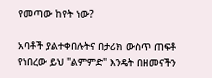የመጣው ከየት ነው?

አባቶች ያልተቀበሉትና በታሪክ ውስጥ ጠፍቶ የነበረው ይህ "ልምምድ" እንዴት በዘመናችን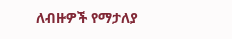ለብዙዎች የማታለያ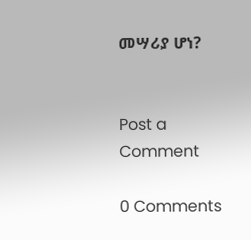መሣሪያ ሆነ?


Post a Comment

0 Comments